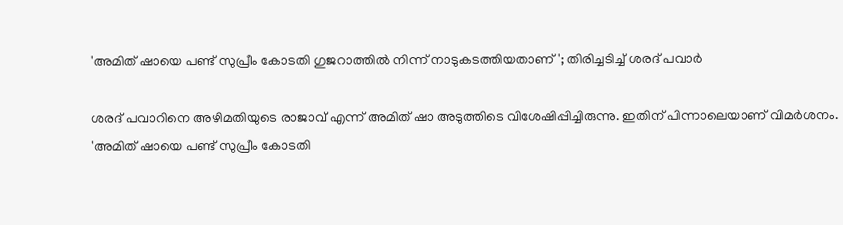'അമിത് ഷായെ പണ്ട് സുപ്രീം കോടതി ഗുജറാത്തില്‍ നിന്ന് നാടുകടത്തിയതാണ്'; തിരിച്ചടിച്ച് ശരദ് പവാര്‍

ശരദ് പവാറിനെ അഴിമതിയുടെ രാജാവ് എന്ന് അമിത് ഷാ അടുത്തിടെ വിശേഷിപ്പിച്ചിരുന്നു. ഇതിന് പിന്നാലെയാണ് വിമര്‍ശനം.
'അമിത് ഷായെ പണ്ട് സുപ്രീം കോടതി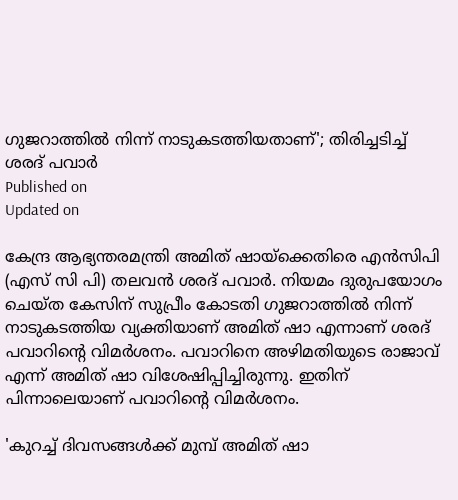ഗുജറാത്തില്‍ നിന്ന് നാടുകടത്തിയതാണ്'; തിരിച്ചടിച്ച് ശരദ് പവാര്‍
Published on
Updated on

കേന്ദ്ര ആഭ്യന്തരമന്ത്രി അമിത് ഷായ്‌ക്കെതിരെ എന്‍സിപി (എസ് സി പി) തലവന്‍ ശരദ് പവാര്‍. നിയമം ദുരുപയോഗം ചെയ്ത കേസിന് സുപ്രീം കോടതി ഗുജറാത്തില്‍ നിന്ന് നാടുകടത്തിയ വ്യക്തിയാണ് അമിത് ഷാ എന്നാണ് ശരദ് പവാറിന്റെ വിമര്‍ശനം. പവാറിനെ അഴിമതിയുടെ രാജാവ് എന്ന് അമിത് ഷാ വിശേഷിപ്പിച്ചിരുന്നു. ഇതിന് പിന്നാലെയാണ് പവാറിന്റെ വിമര്‍ശനം.

'കുറച്ച് ദിവസങ്ങള്‍ക്ക് മുമ്പ് അമിത് ഷാ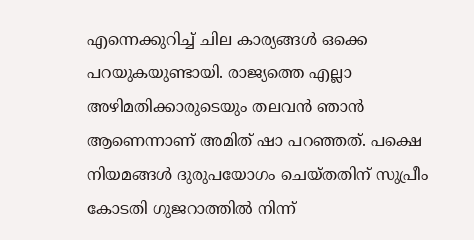എന്നെക്കുറിച്ച് ചില കാര്യങ്ങള്‍ ഒക്കെ പറയുകയുണ്ടായി. രാജ്യത്തെ എല്ലാ അഴിമതിക്കാരുടെയും തലവന്‍ ഞാന്‍ ആണെന്നാണ് അമിത് ഷാ പറഞ്ഞത്. പക്ഷെ നിയമങ്ങള്‍ ദുരുപയോഗം ചെയ്തതിന് സുപ്രീം കോടതി ഗുജറാത്തില്‍ നിന്ന്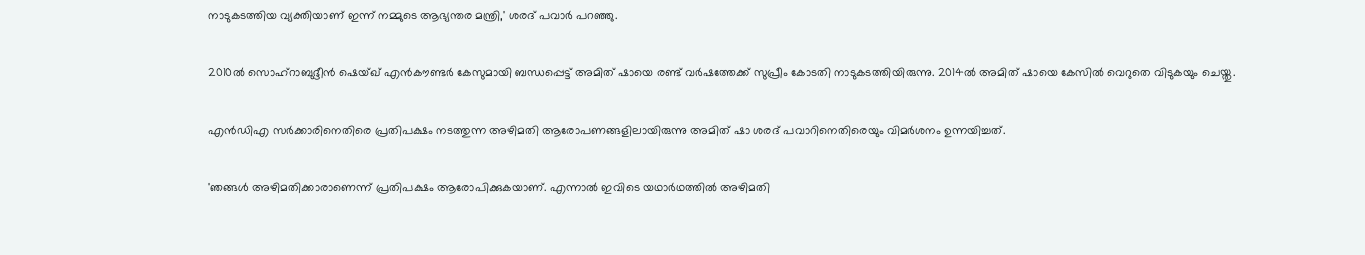നാടുകടത്തിയ വ്യക്തിയാണ് ഇന്ന് നമ്മുടെ ആഭ്യന്തര മന്ത്രി,' ശരദ് പവാര്‍ പറഞ്ഞു.

2010ല്‍ സൊഹ്‌റാബുദ്ദീന്‍ ഷെയ്ഖ് എന്‍കൗണ്ടര്‍ കേസുമായി ബന്ധപ്പെട്ട് അമിത് ഷായെ രണ്ട് വര്‍ഷത്തേക്ക് സുപ്രീം കോടതി നാടുകടത്തിയിരുന്നു. 2014ല്‍ അമിത് ഷായെ കേസില്‍ വെറുതെ വിടുകയും ചെയ്തു.

എന്‍ഡിഎ സര്‍ക്കാരിനെതിരെ പ്രതിപക്ഷം നടത്തുന്ന അഴിമതി ആരോപണങ്ങളിലായിരുന്നു അമിത് ഷാ ശരദ് പവാറിനെതിരെയും വിമര്‍ശനം ഉന്നയിച്ചത്.

'ഞങ്ങള്‍ അഴിമതിക്കാരാണെന്ന് പ്രതിപക്ഷം ആരോപിക്കുകയാണ്. എന്നാല്‍ ഇവിടെ യഥാര്‍ഥത്തില്‍ അഴിമതി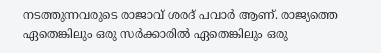നടത്തുന്നവരുടെ രാജാവ് ശരദ് പവാര്‍ ആണ്. രാജ്യത്തെ ഏതെങ്കിലും ഒരു സര്‍ക്കാരില്‍ ഏതെങ്കിലും ഒരു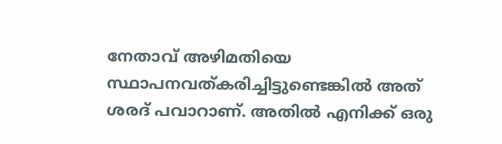നേതാവ് അഴിമതിയെ സ്ഥാപനവത്കരിച്ചിട്ടുണ്ടെങ്കില്‍ അത് ശരദ് പവാറാണ്. അതില്‍ എനിക്ക് ഒരു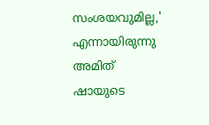സംശയവുമില്ല,' എന്നായിരുന്നു അമിത് ഷായുടെ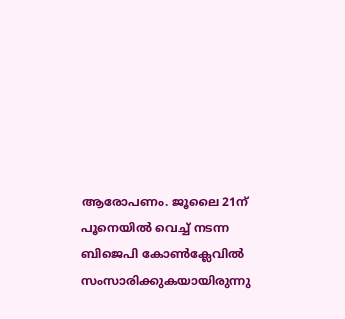ആരോപണം. ജൂലൈ 21ന് പൂനെയില്‍ വെച്ച് നടന്ന ബിജെപി കോണ്‍ക്ലേവില്‍ സംസാരിക്കുകയായിരുന്നു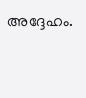അദ്ദേഹം.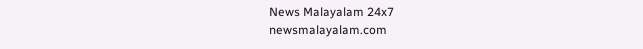News Malayalam 24x7
newsmalayalam.com